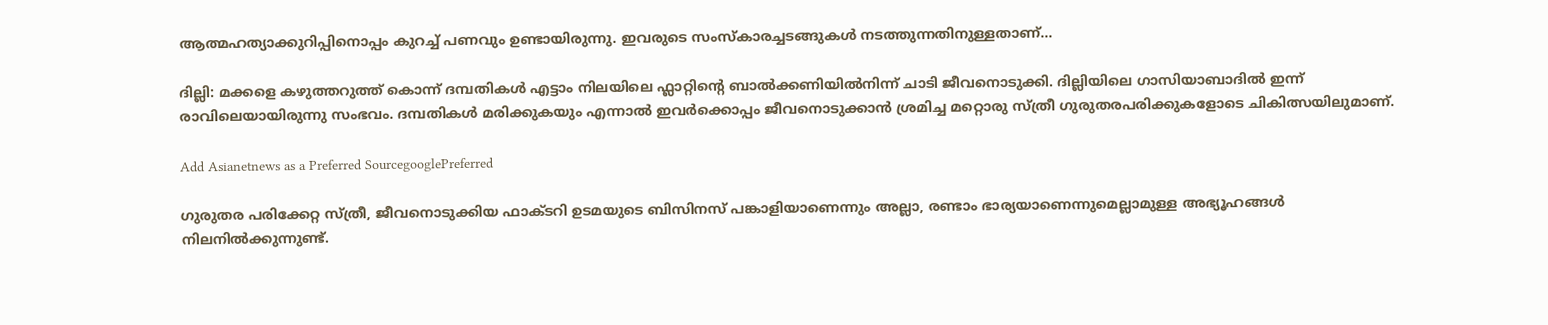ആത്മഹത്യാക്കുറിപ്പിനൊപ്പം കുറച്ച് പണവും ഉണ്ടായിരുന്നു. ഇവരുടെ സംസ്കാരച്ചടങ്ങുകള്‍ നടത്തുന്നതിനുള്ളതാണ്...

ദില്ലി: മക്കളെ കഴുത്തറുത്ത് കൊന്ന് ദമ്പതികള്‍ എട്ടാം നിലയിലെ ഫ്ലാറ്റിന്‍റെ ബാല്‍ക്കണിയില്‍നിന്ന് ചാടി ജീവനൊടുക്കി. ദില്ലിയിലെ ഗാസിയാബാദില്‍ ഇന്ന് രാവിലെയായിരുന്നു സംഭവം. ദമ്പതികള്‍ മരിക്കുകയും എന്നാല്‍ ഇവര്‍ക്കൊപ്പം ജീവനൊടുക്കാന്‍ ശ്രമിച്ച മറ്റൊരു സ്ത്രീ ഗുരുതരപരിക്കുകളോടെ ചികിത്സയിലുമാണ്.

Add Asianetnews as a Preferred SourcegooglePreferred

ഗുരുതര പരിക്കേറ്റ സ്ത്രീ, ജീവനൊടുക്കിയ ഫാക്ടറി ഉടമയുടെ ബിസിനസ് പങ്കാളിയാണെന്നും അല്ലാ, രണ്ടാം ഭാര്യയാണെന്നുമെല്ലാമുള്ള അഭ്യൂഹങ്ങള്‍ നിലനില്‍ക്കുന്നുണ്ട്.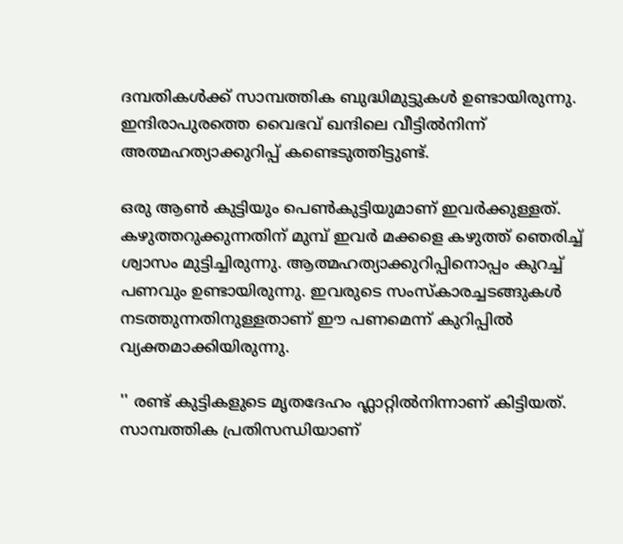ദമ്പതികള്‍ക്ക് സാമ്പത്തിക ബുദ്ധിമുട്ടുകള്‍ ഉണ്ടായിരുന്നു. ഇന്ദിരാപുരത്തെ വൈഭവ് ഖന്ദിലെ വീട്ടില്‍നിന്ന് അത്മഹത്യാക്കുറിപ്പ് കണ്ടെടുത്തിട്ടുണ്ട്.

ഒരു ആണ്‍ കുട്ടിയും പെണ്‍കുട്ടിയുമാണ് ഇവര്‍ക്കുള്ളത്. കഴുത്തറുക്കുന്നതിന് മുമ്പ് ഇവര്‍ മക്കളെ കഴുത്ത് ഞെരിച്ച് ശ്വാസം മുട്ടിച്ചിരുന്നു. ആത്മഹത്യാക്കുറിപ്പിനൊപ്പം കുറച്ച് പണവും ഉണ്ടായിരുന്നു. ഇവരുടെ സംസ്കാരച്ചടങ്ങുകള്‍ നടത്തുന്നതിനുള്ളതാണ് ഈ പണമെന്ന് കുറിപ്പില്‍ വ്യക്തമാക്കിയിരുന്നു.

'' രണ്ട് കുട്ടികളുടെ മൃതദേഹം ഫ്ലാറ്റില്‍നിന്നാണ് കിട്ടിയത്. സാമ്പത്തിക പ്രതിസന്ധിയാണ്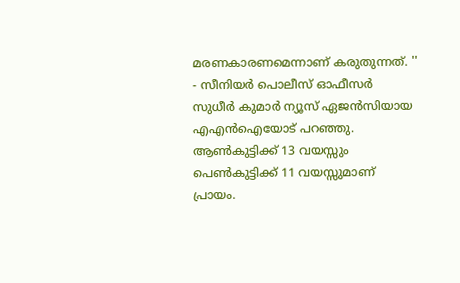മരണകാരണമെന്നാണ് കരുതുന്നത്. '' - സീനിയര്‍ പൊലീസ് ഓഫീസര്‍ സുധീര്‍ കുമാര്‍ ന്യൂസ് ഏജന്‍സിയായ എഎന്‍ഐയോട് പറഞ്ഞു. ആണ്‍കുട്ടിക്ക് 13 വയസ്സും പെണ്‍കുട്ടിക്ക് 11 വയസ്സുമാണ് പ്രായം.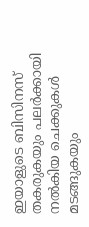ഇയാളുടെ ബിസിനസ് തകരുകയും പലര്‍ക്കായി നല്‍കിയ ചെക്കുകള്‍ മടങ്ങുകയും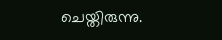ചെയ്തിരുന്നു.